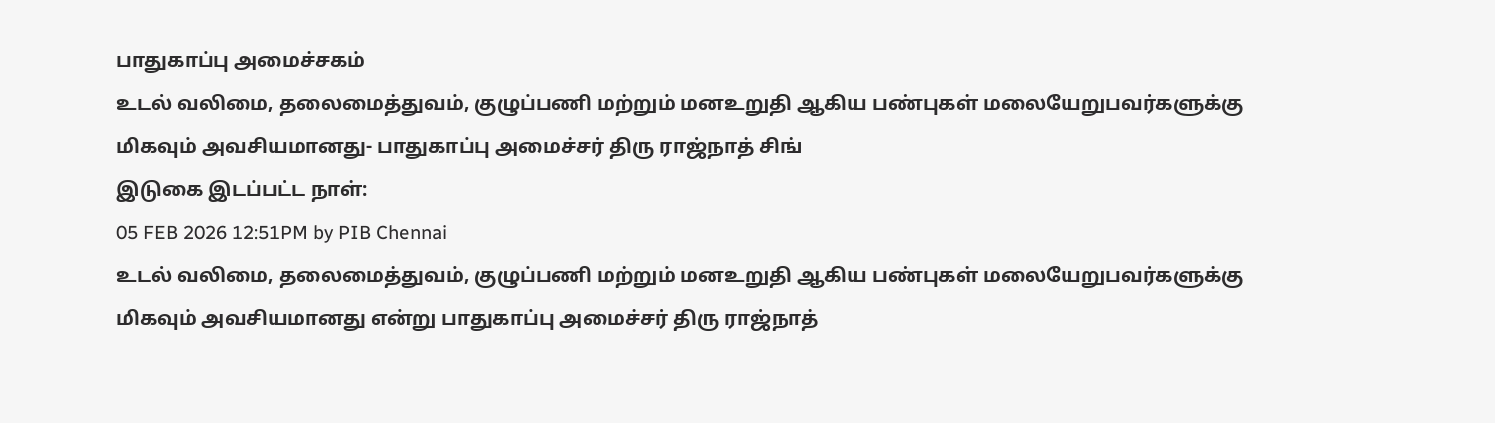பாதுகாப்பு அமைச்சகம்
உடல் வலிமை, தலைமைத்துவம், குழுப்பணி மற்றும் மனஉறுதி ஆகிய பண்புகள் மலையேறுபவர்களுக்கு மிகவும் அவசியமானது- பாதுகாப்பு அமைச்சர் திரு ராஜ்நாத் சிங்
இடுகை இடப்பட்ட நாள்:
05 FEB 2026 12:51PM by PIB Chennai
உடல் வலிமை, தலைமைத்துவம், குழுப்பணி மற்றும் மனஉறுதி ஆகிய பண்புகள் மலையேறுபவர்களுக்கு மிகவும் அவசியமானது என்று பாதுகாப்பு அமைச்சர் திரு ராஜ்நாத்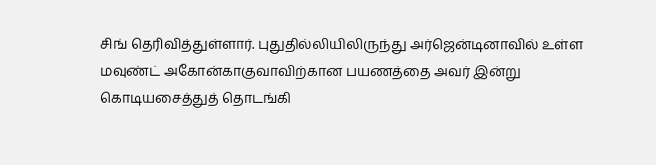சிங் தெரிவித்துள்ளார். புதுதில்லியிலிருந்து அர்ஜென்டினாவில் உள்ள மவுண்ட் அகோன்காகுவாவிற்கான பயணத்தை அவர் இன்று கொடியசைத்துத் தொடங்கி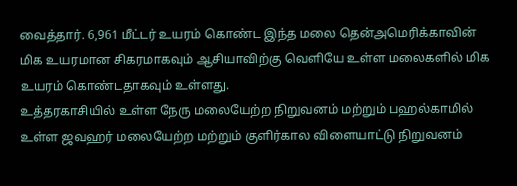வைத்தார். 6,961 மீட்டர் உயரம் கொண்ட இந்த மலை தென்அமெரிக்காவின் மிக உயரமான சிகரமாகவும் ஆசியாவிற்கு வெளியே உள்ள மலைகளில் மிக உயரம் கொண்டதாகவும் உள்ளது.
உத்தரகாசியில் உள்ள நேரு மலையேற்ற நிறுவனம் மற்றும் பஹல்காமில் உள்ள ஜவஹர் மலையேற்ற மற்றும் குளிர்கால விளையாட்டு நிறுவனம்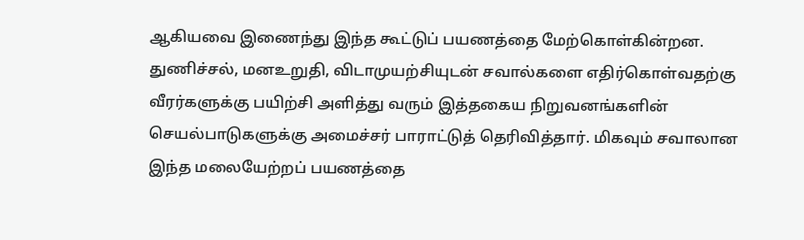ஆகியவை இணைந்து இந்த கூட்டுப் பயணத்தை மேற்கொள்கின்றன.
துணிச்சல், மனஉறுதி, விடாமுயற்சியுடன் சவால்களை எதிர்கொள்வதற்கு வீரர்களுக்கு பயிற்சி அளித்து வரும் இத்தகைய நிறுவனங்களின் செயல்பாடுகளுக்கு அமைச்சர் பாராட்டுத் தெரிவித்தார். மிகவும் சவாலான இந்த மலையேற்றப் பயணத்தை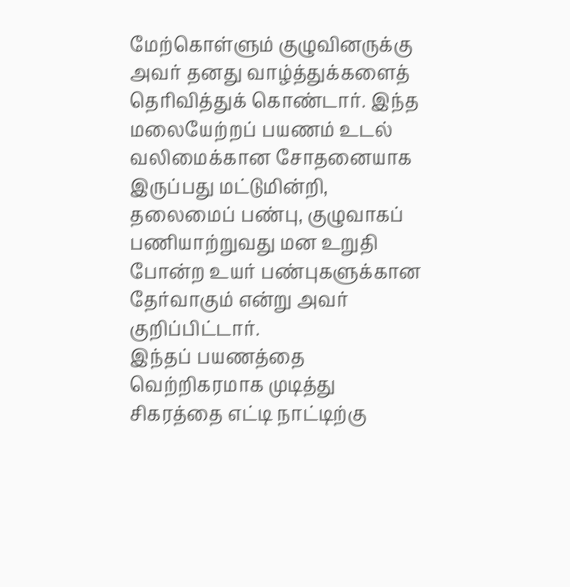மேற்கொள்ளும் குழுவினருக்கு அவர் தனது வாழ்த்துக்களைத் தெரிவித்துக் கொண்டார். இந்த மலையேற்றப் பயணம் உடல் வலிமைக்கான சோதனையாக இருப்பது மட்டுமின்றி, தலைமைப் பண்பு, குழுவாகப் பணியாற்றுவது மன உறுதி போன்ற உயர் பண்புகளுக்கான தேர்வாகும் என்று அவர் குறிப்பிட்டார்.
இந்தப் பயணத்தை வெற்றிகரமாக முடித்து சிகரத்தை எட்டி நாட்டிற்கு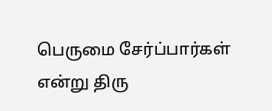பெருமை சேர்ப்பார்கள் என்று திரு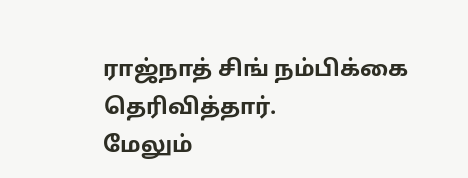ராஜ்நாத் சிங் நம்பிக்கை தெரிவித்தார்.
மேலும்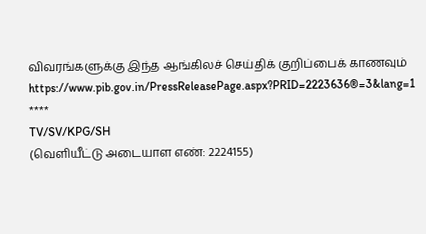விவரங்களுக்கு இந்த ஆங்கிலச் செய்திக் குறிப்பைக் காணவும் https://www.pib.gov.in/PressReleasePage.aspx?PRID=2223636®=3&lang=1
****
TV/SV/KPG/SH
(வெளியீட்டு அடையாள எண்: 2224155)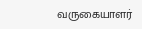வருகையாளர்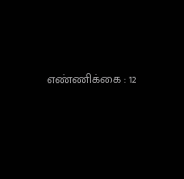எண்ணிக்கை : 12